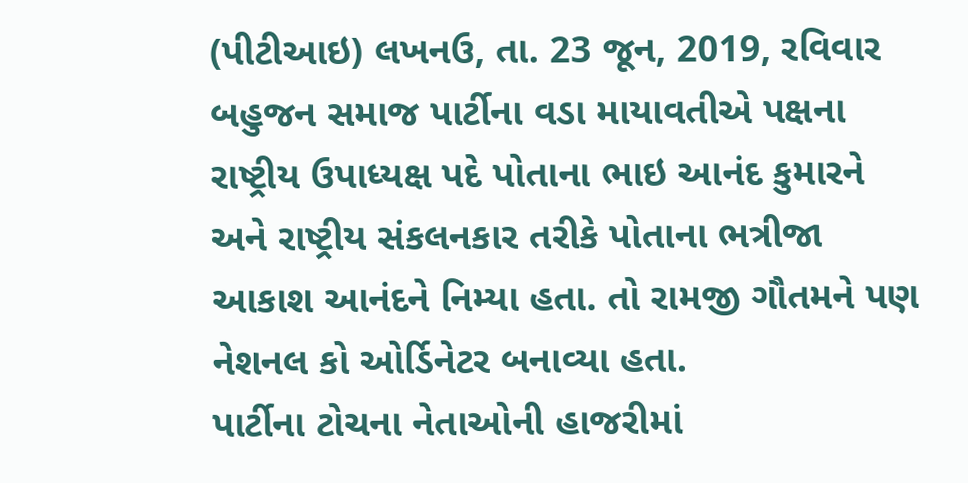(પીટીઆઇ) લખનઉ, તા. 23 જૂન, 2019, રવિવાર
બહુજન સમાજ પાર્ટીના વડા માયાવતીએ પક્ષના રાષ્ટ્રીય ઉપાધ્યક્ષ પદે પોતાના ભાઇ આનંદ કુમારને અને રાષ્ટ્રીય સંકલનકાર તરીકે પોતાના ભત્રીજા આકાશ આનંદને નિમ્યા હતા. તો રામજી ગૌતમને પણ નેશનલ કો ઓર્ડિનેટર બનાવ્યા હતા.
પાર્ટીના ટોચના નેતાઓની હાજરીમાં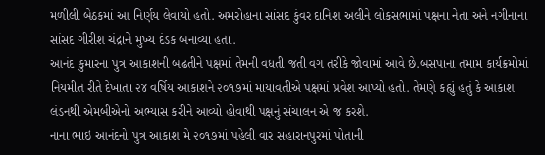મળીલી બેઠકમાં આ નિર્ણય લેવાયો હતો. અમરોહાના સાંસદ કુંવર દાનિશ અલીને લોકસભામાં પક્ષના નેતા અને નગીનાના સાંસદ ગીરીશ ચંદ્રાને મુખ્ય દંડક બનાવ્યા હતા.
આનંદ કુમારના પુત્ર આકાશની બઢતીને પક્ષમાં તેમની વધતી જતી વગ તરીકે જોવામાં આવે છે.બસપાના તમામ કાર્યક્રમોમાં નિયમીત રીતે દેખાતા ૨૪ વર્ષિય આકાશને ૨૦૧૭માં માયાવતીએ પક્ષમાં પ્રવેશ આપ્યો હતો. તેમણે કહ્યું હતું કે આકાશ લંડનથી એમબીએનો અભ્યાસ કરીને આવ્યો હોવાથી પક્ષનું સંચાલન એ જ કરશે.
નાના ભાઇ આનંદનો પુત્ર આકાશ મે ૨૦૧૭માં પહેલી વાર સહારાનપુરમાં પોતાની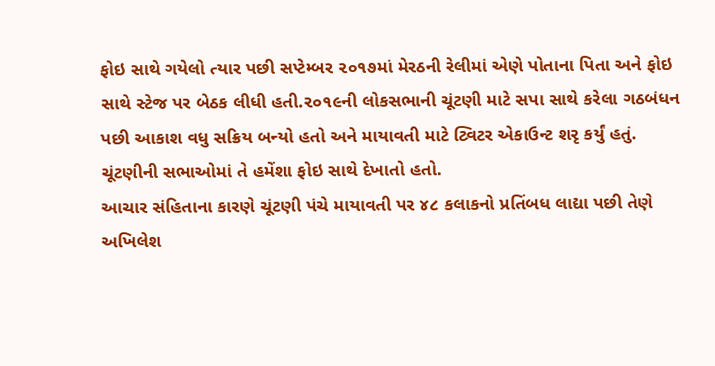ફોઇ સાથે ગયેલો ત્યાર પછી સપ્ટેમ્બર ૨૦૧૭માં મેરઠની રેલીમાં એણે પોતાના પિતા અને ફોઇ સાથે સ્ટેજ પર બેઠક લીધી હતી.૨૦૧૯ની લોકસભાની ચૂંટણી માટે સપા સાથે કરેલા ગઠબંધન પછી આકાશ વધુ સક્રિય બન્યો હતો અને માયાવતી માટે ટ્વિટર એકાઉન્ટ શરૃ કર્યું હતું. ચૂંટણીની સભાઓમાં તે હમેંશા ફોઇ સાથે દેખાતો હતો.
આચાર સંહિતાના કારણે ચૂંટણી પંચે માયાવતી પર ૪૮ કલાકનો પ્રતિંબધ લાદ્યા પછી તેણે અખિલેશ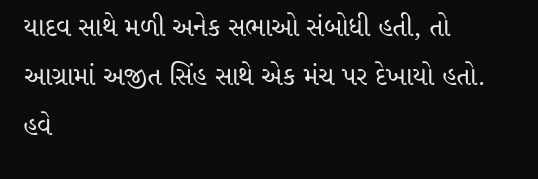યાદવ સાથે મળી અનેક સભાઓ સંબોધી હતી, તો આગ્રામાં અજીત સિંહ સાથે એક મંચ પર દેખાયો હતો. હવે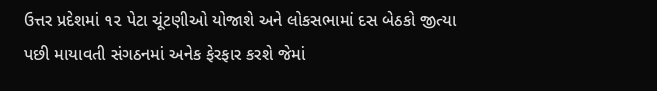ઉત્તર પ્રદેશમાં ૧૨ પેટા ચૂંટણીઓ યોજાશે અને લોકસભામાં દસ બેઠકો જીત્યા પછી માયાવતી સંગઠનમાં અનેક ફેરફાર કરશે જેમાં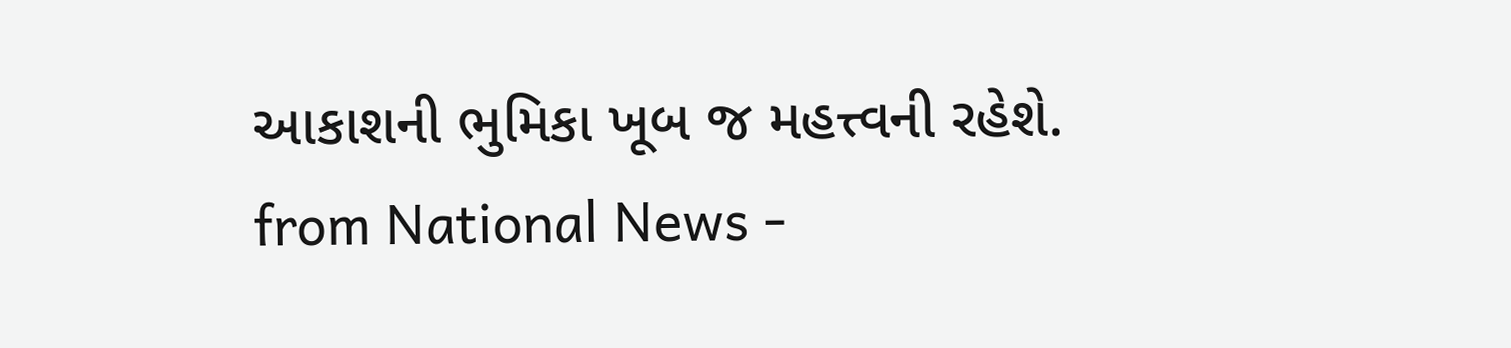આકાશની ભુમિકા ખૂબ જ મહત્ત્વની રહેશે.
from National News -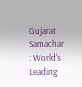Gujarat Samachar : World's Leading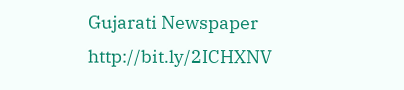Gujarati Newspaper http://bit.ly/2ICHXNV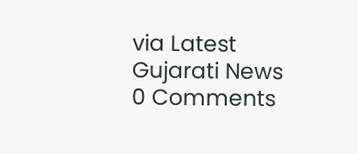via Latest Gujarati News
0 Comments